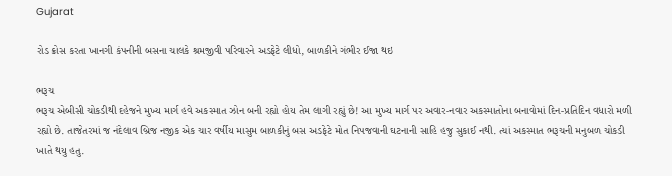Gujarat

રોડ ક્રોસ કરતા ખાનગી કંપનીની બસના ચાલકે શ્રમજીવી પરિવારને અડફેટે લીધો, બાળકીને ગંભીર ઈજા થઇ

ભરૂચ
ભરૂચ એબીસી ચોકડીથી દહેજને મુખ્ય માર્ગ હવે અકસ્માત ઝોન બની રહ્યો હોય તેમ લાગી રહ્યું છે! આ મુખ્ય માર્ગ પર અવાર-નવાર અકસ્માતોના બનાવોમાં દિન-પ્રતિદિન વધારો મળી રહ્યો છે. તાજેતરમાં જ નંદેલાવ બ્રિજ નજીક એક ચાર વર્ષીય માસુમ બાળકીનું બસ અડફેટે મોત નિપજવાની ઘટનાની સાહિ હજુ સુકાઈ નથી. ત્યાં અકસ્માત ભરૂચની મનુબળ ચોકડી ખાતે થયુ હતુ.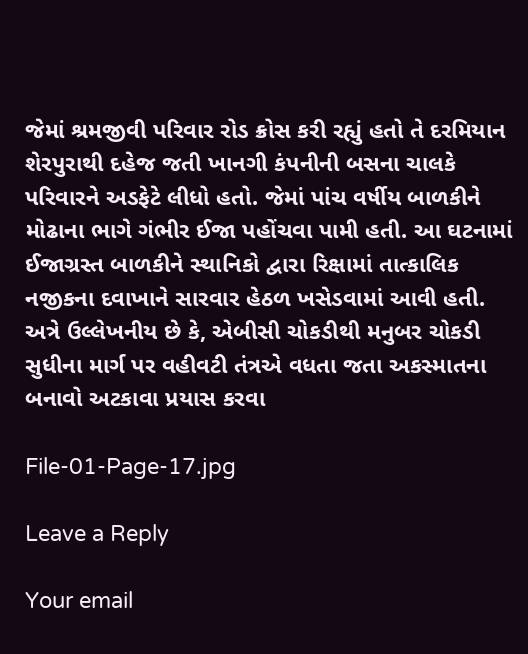જેમાં શ્રમજીવી પરિવાર રોડ ક્રોસ કરી રહ્યું હતો તે દરમિયાન શેરપુરાથી દહેજ જતી ખાનગી કંપનીની બસના ચાલકે પરિવારને અડફેટે લીધો હતો. જેમાં પાંચ વર્ષીય બાળકીને મોઢાના ભાગે ગંભીર ઈજા પહોંચવા પામી હતી. આ ઘટનામાં ઈજાગ્રસ્ત બાળકીને સ્થાનિકો દ્વારા રિક્ષામાં તાત્કાલિક નજીકના દવાખાને સારવાર હેઠળ ખસેડવામાં આવી હતી. અત્રે ઉલ્લેખનીય છે કે, એબીસી ચોકડીથી મનુબર ચોકડી સુધીના માર્ગ પર વહીવટી તંત્રએ વધતા જતા અકસ્માતના બનાવો અટકાવા પ્રયાસ કરવા

File-01-Page-17.jpg

Leave a Reply

Your email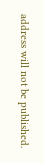address will not be published.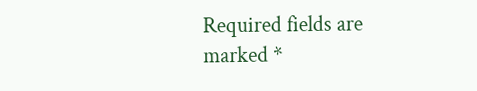Required fields are marked *